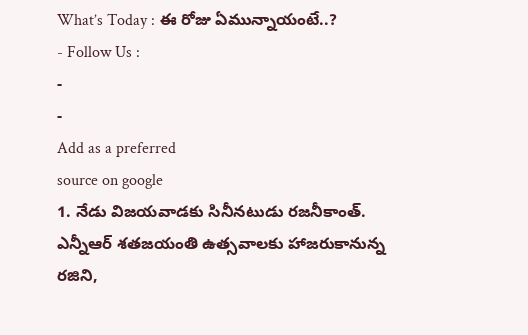What’s Today : ఈ రోజు ఏమున్నాయంటే..?
- Follow Us :
-
-
Add as a preferred
source on google
1. నేడు విజయవాడకు సినీనటుడు రజనీకాంత్. ఎన్నీఆర్ శతజయంతి ఉత్సవాలకు హాజరుకానున్న రజిని,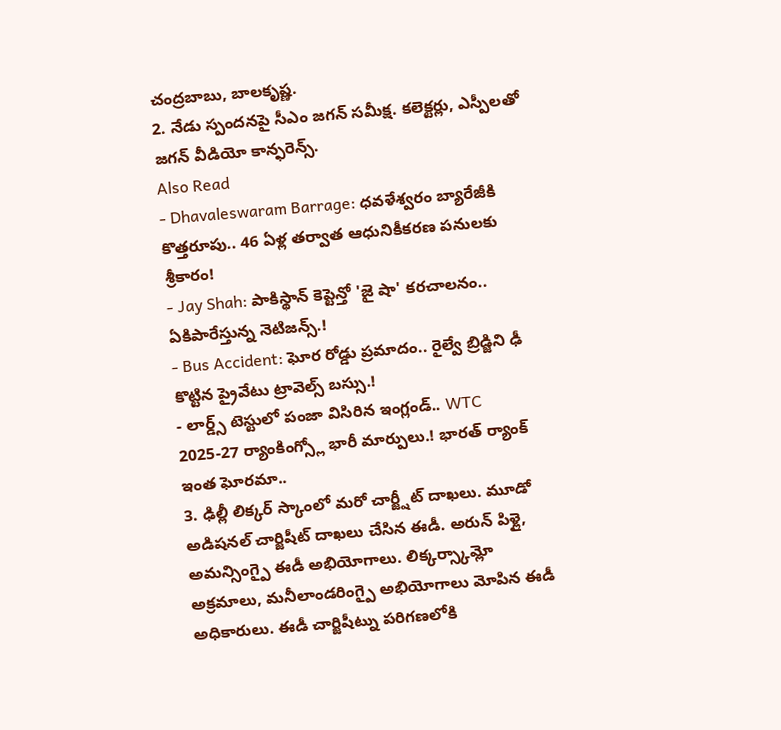చంద్రబాబు, బాలకృష్ణ.
2. నేడు స్పందనపై సీఎం జగన్ సమీక్ష. కలెక్టర్లు, ఎస్పీలతో జగన్ వీడియో కాన్ఫరెన్స్.
Also Read
- Dhavaleswaram Barrage: ధవళేశ్వరం బ్యారేజీకి కొత్తరూపు.. 46 ఏళ్ల తర్వాత ఆధునికీకరణ పనులకు శ్రీకారం!
- Jay Shah: పాకిస్థాన్ కెప్టెన్తో 'జై షా' కరచాలనం.. ఏకిపారేస్తున్న నెటిజన్స్.!
- Bus Accident: ఘోర రోడ్డు ప్రమాదం.. రైల్వే బ్రిడ్జిని ఢీ కొట్టిన ప్రైవేటు ట్రావెల్స్ బస్సు.!
- లార్డ్స్ టెస్టులో పంజా విసిరిన ఇంగ్లండ్.. WTC 2025-27 ర్యాంకింగ్స్లో భారీ మార్పులు.! భారత్ ర్యాంక్ ఇంత ఘోరమా..
3. ఢిల్లీ లిక్కర్ స్కాంలో మరో చార్జ్షీట్ దాఖలు. మూడో అడిషనల్ చార్జిషీట్ దాఖలు చేసిన ఈడీ. అరున్ పిళ్లై, అమన్సింగ్పై ఈడీ అభియోగాలు. లిక్కర్స్కామ్లో అక్రమాలు, మనీలాండరింగ్పై అభియోగాలు మోపిన ఈడీ అధికారులు. ఈడీ చార్జిషీట్ను పరిగణలోకి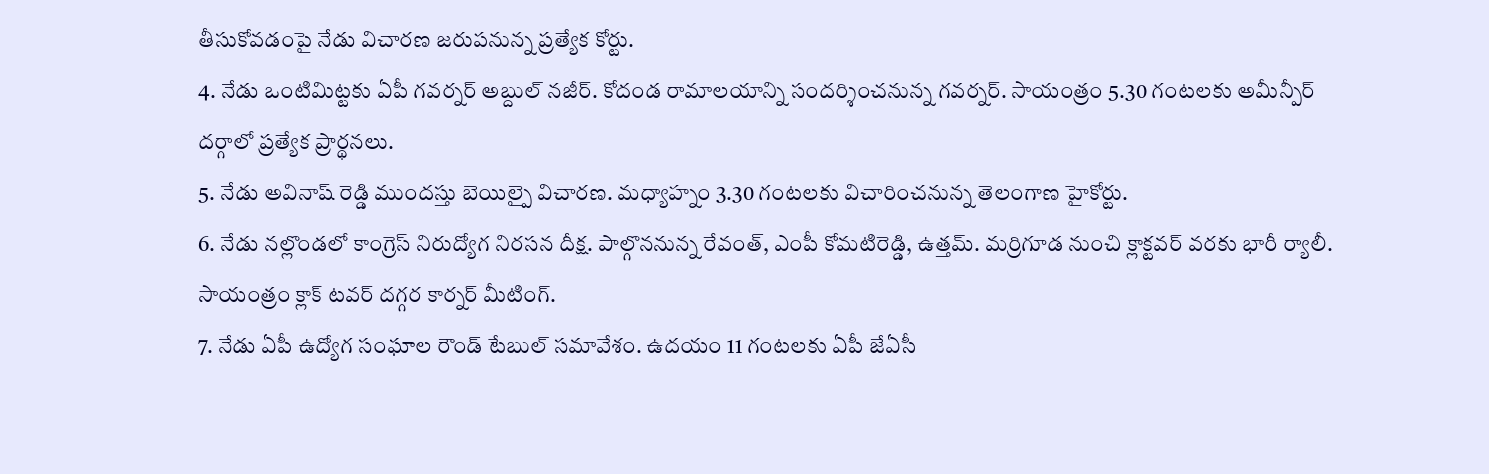తీసుకోవడంపై నేడు విచారణ జరుపనున్న ప్రత్యేక కోర్టు.
4. నేడు ఒంటిమిట్టకు ఏపీ గవర్నర్ అబ్దుల్ నజీర్. కోదండ రామాలయాన్ని సందర్శించనున్న గవర్నర్. సాయంత్రం 5.30 గంటలకు అమీన్పీర్ దర్గాలో ప్రత్యేక ప్రార్థనలు.
5. నేడు అవినాష్ రెడ్డి ముందస్తు బెయిల్పై విచారణ. మధ్యాహ్నం 3.30 గంటలకు విచారించనున్న తెలంగాణ హైకోర్టు.
6. నేడు నల్లొండలో కాంగ్రెస్ నిరుద్యోగ నిరసన దీక్ష. పాల్గొననున్న రేవంత్, ఎంపీ కోమటిరెడ్డి, ఉత్తమ్. మర్రిగూడ నుంచి క్లాక్టవర్ వరకు భారీ ర్యాలీ. సాయంత్రం క్లాక్ టవర్ దగ్గర కార్నర్ మీటింగ్.
7. నేడు ఏపీ ఉద్యోగ సంఘాల రౌండ్ టేబుల్ సమావేశం. ఉదయం 11 గంటలకు ఏపీ జేఏసీ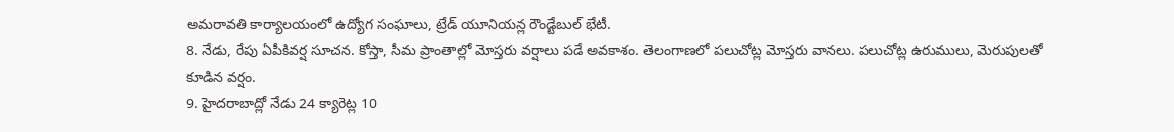అమరావతి కార్యాలయంలో ఉద్యోగ సంఘాలు, ట్రేడ్ యూనియన్ల రౌండ్టేబుల్ భేటీ.
8. నేడు, రేపు ఏపీకివర్ష సూచన. కోస్తా, సీమ ప్రాంతాల్లో మోస్తరు వర్షాలు పడే అవకాశం. తెలంగాణలో పలుచోట్ల మోస్తరు వానలు. పలుచోట్ల ఉరుములు, మెరుపులతో కూడిన వర్షం.
9. హైదరాబాద్లో నేడు 24 క్యారెట్ల 10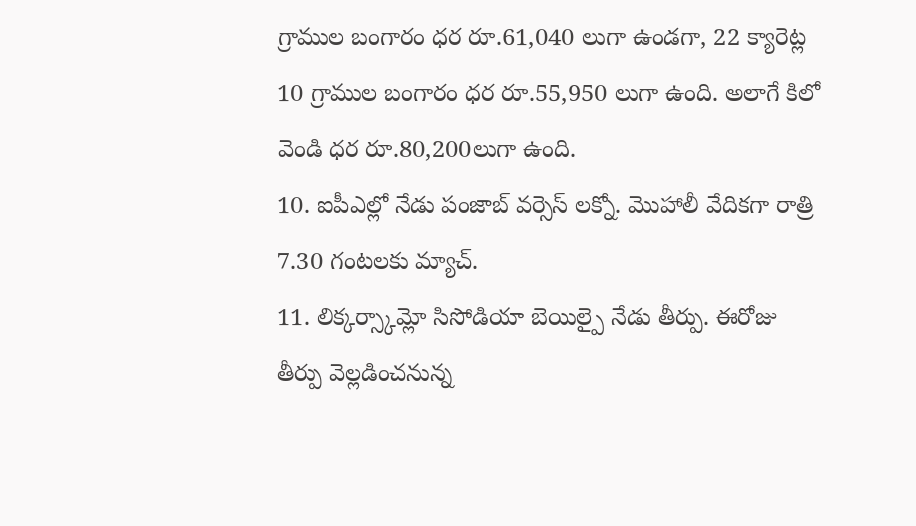గ్రాముల బంగారం ధర రూ.61,040 లుగా ఉండగా, 22 క్యారెట్ల 10 గ్రాముల బంగారం ధర రూ.55,950 లుగా ఉంది. అలాగే కిలో వెండి ధర రూ.80,200లుగా ఉంది.
10. ఐపీఎల్లో నేడు పంజాబ్ వర్సెస్ లక్నో. మొహాలీ వేదికగా రాత్రి 7.30 గంటలకు మ్యాచ్.
11. లిక్కర్స్కామ్లో సిసోడియా బెయిల్పై నేడు తీర్పు. ఈరోజు తీర్పు వెల్లడించనున్న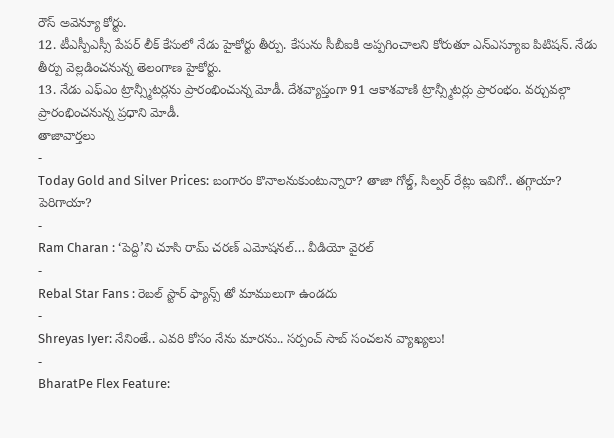రౌస్ అవెన్యూ కోర్టు.
12. టీఎస్పీఎస్సీ పేపర్ లీక్ కేసులో నేడు హైకోర్టు తీర్పు. కేసును సీబీఐకి అప్పగించాలని కోరుతూ ఎన్ఎస్యూఐ పిటిషన్. నేడు తీర్పు వెల్లడించనున్న తెలంగాణ హైకోర్టు.
13. నేడు ఎఫ్ఎం ట్రాన్స్మీటర్లను ప్రారంభించున్న మోడీ. దేశవ్యాప్తంగా 91 ఆకాశవాణి ట్రాన్స్మీటర్లు ప్రారంభం. వర్చువల్గా ప్రారంభించనున్న ప్రధాని మోడీ.
తాజావార్తలు
-
Today Gold and Silver Prices: బంగారం కొనాలనుకుంటున్నారా? తాజా గోల్డ్, సిల్వర్ రేట్లు ఇవిగో.. తగ్గాయా? పెరిగాయా?
-
Ram Charan : ‘పెద్ది’ని చూసి రామ్ చరణ్ ఎమోషనల్… వీడియో వైరల్
-
Rebal Star Fans : రెబల్ స్టార్ ఫ్యాన్స్ తో మాములుగా ఉండదు
-
Shreyas Iyer: నేనింతే.. ఎవరి కోసం నేను మారను.. సర్పంచ్ సాబ్ సంచలన వ్యాఖ్యలు!
-
BharatPe Flex Feature: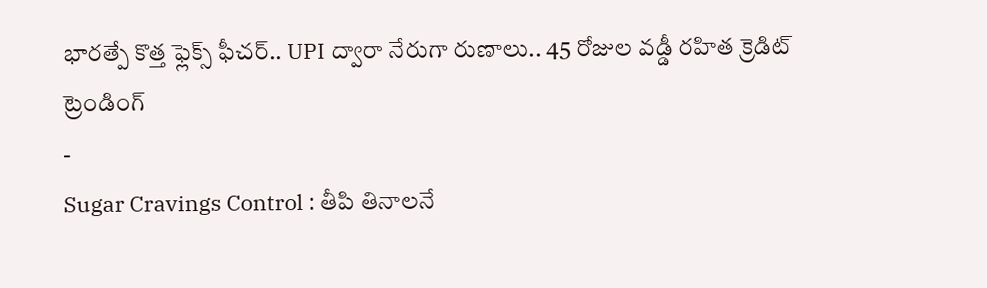భారత్పే కొత్త ఫ్లెక్స్ ఫీచర్.. UPI ద్వారా నేరుగా రుణాలు.. 45 రోజుల వడ్డీ రహిత క్రెడిట్
ట్రెండింగ్
-
Sugar Cravings Control : తీపి తినాలనే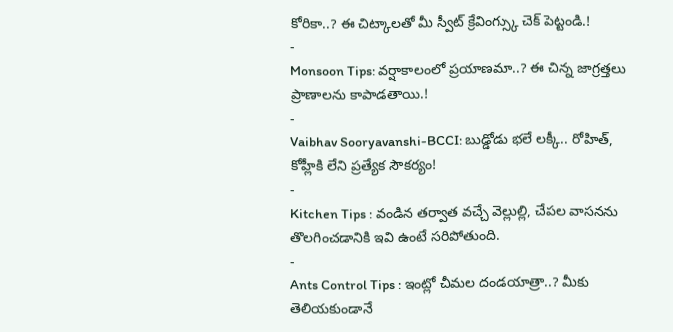కోరికా..? ఈ చిట్కాలతో మీ స్వీట్ క్రేవింగ్స్కు చెక్ పెట్టండి.!
-
Monsoon Tips: వర్షాకాలంలో ప్రయాణమా..? ఈ చిన్న జాగ్రత్తలు ప్రాణాలను కాపాడతాయి.!
-
Vaibhav Sooryavanshi-BCCI: బుడ్డోడు భలే లక్కీ.. రోహిత్, కోహ్లీకి లేని ప్రత్యేక సౌకర్యం!
-
Kitchen Tips : వండిన తర్వాత వచ్చే వెల్లుల్లి, చేపల వాసనను తొలగించడానికి ఇవి ఉంటే సరిపోతుంది.
-
Ants Control Tips : ఇంట్లో చీమల దండయాత్రా..? మీకు తెలియకుండానే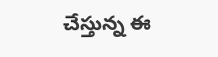చేస్తున్న ఈ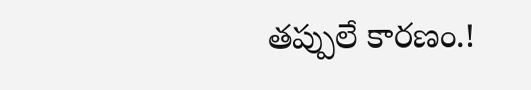తప్పులే కారణం.!